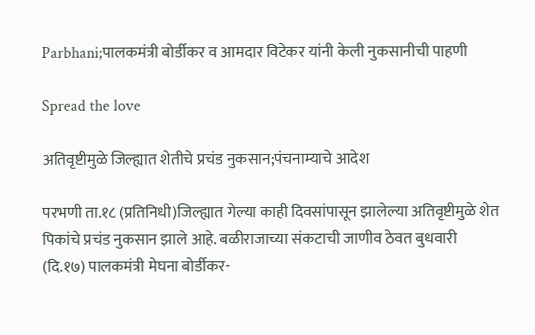Parbhani;पालकमंत्री बोर्डीकर व आमदार विटेकर यांनी केली नुकसानीची पाहणी

Spread the love

अतिवृष्टीमुळे जिल्ह्यात शेतीचे प्रचंड नुकसान;पंचनाम्याचे आदेश

परभणी ता.१८ (प्रतिनिधी)जिल्ह्यात गेल्या काही दिवसांपासून झालेल्या अतिवृष्टीमुळे शेत पिकांचे प्रचंड नुकसान झाले आहे. बळीराजाच्या संकटाची जाणीव ठेवत बुधवारी (दि.१७) पालकमंत्री मेघना बोर्डीकर-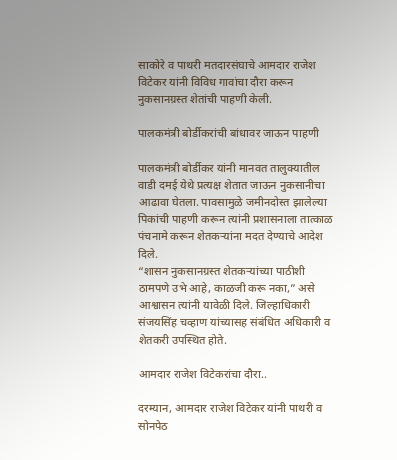साकोरे व पाथरी मतदारसंघाचे आमदार राजेश विटेकर यांनी विविध गावांचा दौरा करून नुकसानग्रस्त शेतांची पाहणी केली.

पालकमंत्री बोर्डीकरांची बांधावर जाऊन पाहणी

पालकमंत्री बोर्डीकर यांनी मानवत तालुक्यातील वाडी दमई येथे प्रत्यक्ष शेतात जाऊन नुकसानीचा आढावा घेतला. पावसामुळे जमीनदोस्त झालेल्या पिकांची पाहणी करून त्यांनी प्रशासनाला तात्काळ पंचनामे करून शेतकऱ्यांना मदत देण्याचे आदेश दिले.
“शासन नुकसानग्रस्त शेतकऱ्यांच्या पाठीशी ठामपणे उभे आहे, काळजी करू नका,” असे आश्वासन त्यांनी यावेळी दिले. जिल्हाधिकारी संजयसिंह चव्हाण यांच्यासह संबंधित अधिकारी व शेतकरी उपस्थित होते.

आमदार राजेश विटेकरांचा दौरा..

दरम्यान, आमदार राजेश विटेकर यांनी पाथरी व सोनपेठ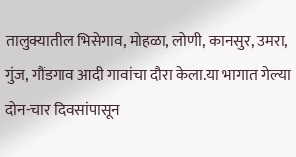तालुक्यातील भिसेगाव, मोहळा, लोणी, कानसुर, उमरा, गुंज, गौंडगाव आदी गावांचा दौरा केला.या भागात गेल्या दोन-चार दिवसांपासून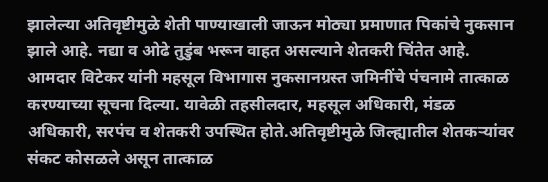झालेल्या अतिवृष्टीमुळे शेती पाण्याखाली जाऊन मोठ्या प्रमाणात पिकांचे नुकसान झाले आहे. नद्या व ओढे तुडुंब भरून वाहत असल्याने शेतकरी चिंतेत आहे.
आमदार विटेकर यांनी महसूल विभागास नुकसानग्रस्त जमिनींचे पंचनामे तात्काळ करण्याच्या सूचना दिल्या. यावेळी तहसीलदार, महसूल अधिकारी, मंडळ अधिकारी, सरपंच व शेतकरी उपस्थित होते.अतिवृष्टीमुळे जिल्ह्यातील शेतकऱ्यांवर संकट कोसळले असून तात्काळ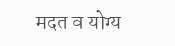मदत व योग्य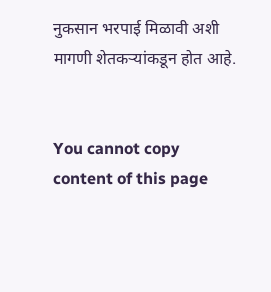नुकसान भरपाई मिळावी अशी मागणी शेतकऱ्यांकडून होत आहे.


You cannot copy content of this page